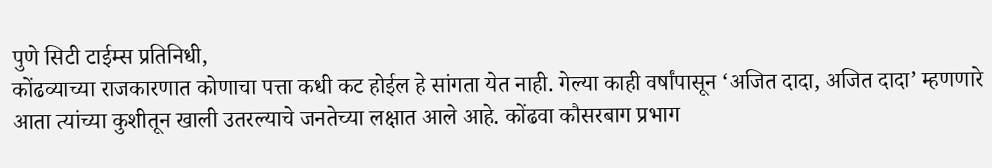पुणे सिटी टाईम्स प्रतिनिधी,
कोंढव्याच्या राजकारणात कोणाचा पत्ता कधी कट होईल हे सांगता येत नाही. गेल्या काही वर्षांपासून ‘अजित दादा, अजित दादा’ म्हणणारे आता त्यांच्या कुशीतून खाली उतरल्याचे जनतेच्या लक्षात आले आहे. कोंढवा कौसरबाग प्रभाग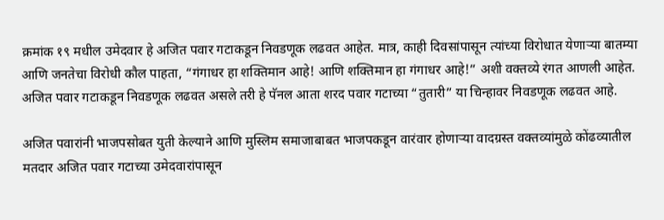क्रमांक १९ मधील उमेदवार हे अजित पवार गटाकडून निवडणूक लढवत आहेत. मात्र, काही दिवसांपासून त्यांच्या विरोधात येणाऱ्या बातम्या आणि जनतेचा विरोधी कौल पाहता, “गंगाधर हा शक्तिमान आहे! आणि शक्तिमान हा गंगाधर आहे!” अशी वक्तव्ये रंगत आणली आहेत. अजित पवार गटाकडून निवडणूक लढवत असले तरी हे पॅनल आता शरद पवार गटाच्या “तुतारी” या चिन्हावर निवडणूक लढवत आहे.

अजित पवारांनी भाजपसोबत युती केल्याने आणि मुस्लिम समाजाबाबत भाजपकडून वारंवार होणाऱ्या वादग्रस्त वक्तव्यांमुळे कोंढव्यातील मतदार अजित पवार गटाच्या उमेदवारांपासून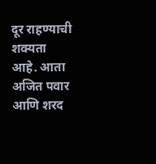दूर राहण्याची शक्यता आहे. आता अजित पवार आणि शरद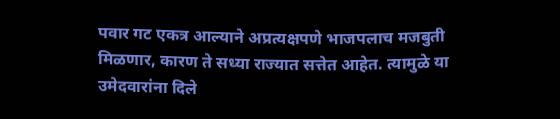पवार गट एकत्र आल्याने अप्रत्यक्षपणे भाजपलाच मजबुती मिळणार, कारण ते सध्या राज्यात सत्तेत आहेत. त्यामुळे या उमेदवारांना दिले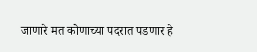जाणारे मत कोणाच्या पदरात पडणार हे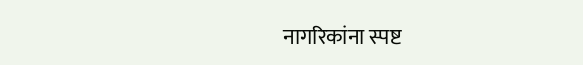नागरिकांना स्पष्ट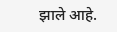झाले आहे.